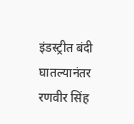इंडस्ट्रीत बंदी घातल्यानंतर रणवीर सिंह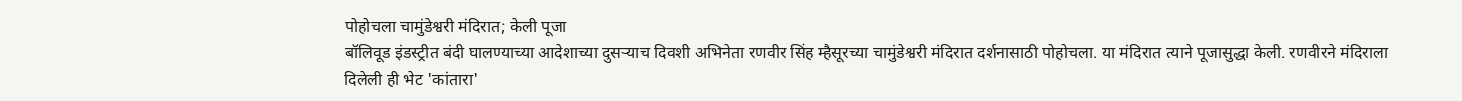पोहोचला चामुंडेश्वरी मंदिरात; केली पूजा
बॉलिवूड इंडस्ट्रीत बंदी घालण्याच्या आदेशाच्या दुसऱ्याच दिवशी अभिनेता रणवीर सिंह म्हैसूरच्या चामुंडेश्वरी मंदिरात दर्शनासाठी पोहोचला. या मंदिरात त्याने पूजासुद्धा केली. रणवीरने मंदिराला दिलेली ही भेट 'कांतारा'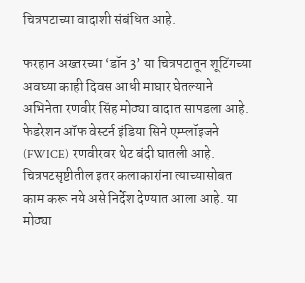चित्रपटाच्या वादाशी संबंधित आहे.

फरहान अख्तरच्या ‘डॉन 3’ या चित्रपटातून शूटिंगच्या अवघ्या काही दिवस आधी माघार घेतल्याने अभिनेता रणवीर सिंह मोठ्या वादात सापडला आहे. फेडरेशन ऑफ वेस्टर्न इंडिया सिने एम्प्लॉइजने (FWICE) रणवीरवर थेट बंदी घातली आहे. चित्रपटसृष्टीतील इतर कलाकारांना त्याच्यासोबत काम करू नये असे निर्देश देण्यात आला आहे. या मोठ्या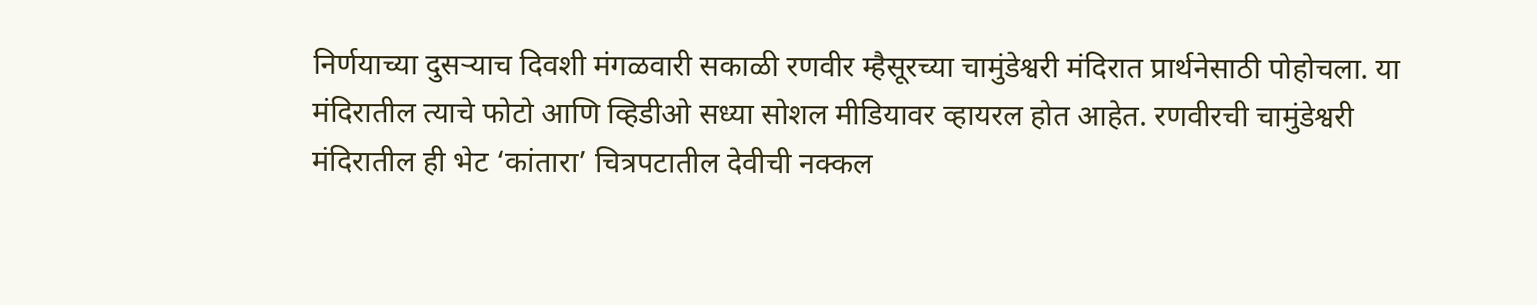निर्णयाच्या दुसऱ्याच दिवशी मंगळवारी सकाळी रणवीर म्हैसूरच्या चामुंडेश्वरी मंदिरात प्रार्थनेसाठी पोहोचला. या मंदिरातील त्याचे फोटो आणि व्हिडीओ सध्या सोशल मीडियावर व्हायरल होत आहेत. रणवीरची चामुंडेश्वरी मंदिरातील ही भेट ‘कांतारा’ चित्रपटातील देवीची नक्कल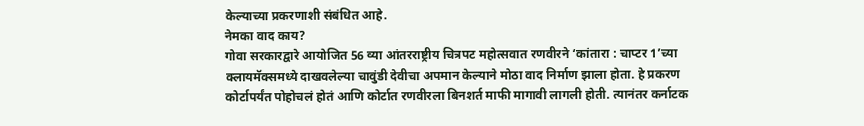केल्याच्या प्रकरणाशी संबंधित आहे.
नेमका वाद काय?
गोवा सरकारद्वारे आयोजित 56 व्या आंतरराष्ट्रीय चित्रपट महोत्सवात रणवीरने ‘कांतारा : चाप्टर 1’च्या क्लायमॅक्समध्ये दाखवलेल्या चावुंडी देवीचा अपमान केल्याने मोठा वाद निर्माण झाला होता. हे प्रकरण कोर्टापर्यंत पोहोचलं होतं आणि कोर्टात रणवीरला बिनशर्त माफी मागावी लागली होती. त्यानंतर कर्नाटक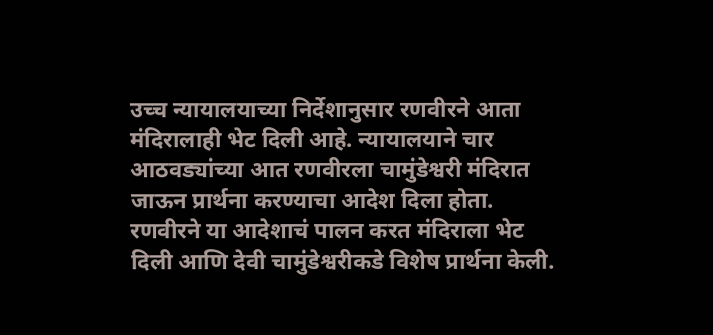उच्च न्यायालयाच्या निर्देशानुसार रणवीरने आता मंदिरालाही भेट दिली आहे. न्यायालयाने चार आठवड्यांच्या आत रणवीरला चामुंडेश्वरी मंदिरात जाऊन प्रार्थना करण्याचा आदेश दिला होता. रणवीरने या आदेशाचं पालन करत मंदिराला भेट दिली आणि देवी चामुंडेश्वरीकडे विशेष प्रार्थना केली.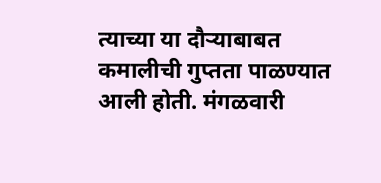त्याच्या या दौऱ्याबाबत कमालीची गुप्तता पाळण्यात आली होती. मंगळवारी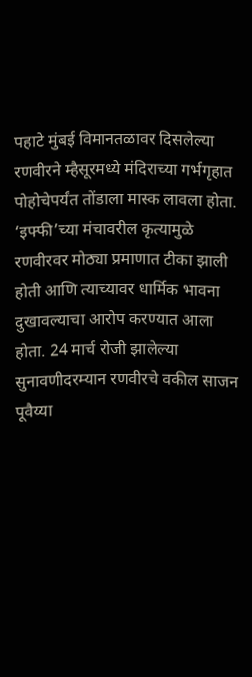पहाटे मुंबई विमानतळावर दिसलेल्या रणवीरने म्हैसूरमध्ये मंदिराच्या गर्भगृहात पोहोचेपर्यंत तोंडाला मास्क लावला होता.
‘इफ्फी’च्या मंचावरील कृत्यामुळे रणवीरवर मोठ्या प्रमाणात टीका झाली होती आणि त्याच्यावर धार्मिक भावना दुखावल्याचा आरोप करण्यात आला होता. 24 मार्च रोजी झालेल्या सुनावणीदरम्यान रणवीरचे वकील साजन पूवैय्या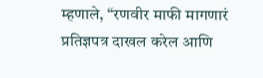म्हणाले, “रणवीर माफी मागणारं प्रतिज्ञपत्र दाखल करेल आणि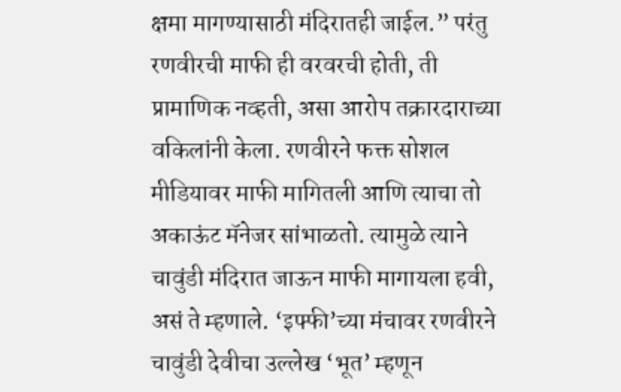क्षमा मागण्यासाठी मंदिरातही जाईल.” परंतु रणवीरची माफी ही वरवरची होती, ती प्रामाणिक नव्हती, असा आरोप तक्रारदाराच्या वकिलांनी केला. रणवीरने फक्त सोशल मीडियावर माफी मागितली आणि त्याचा तो अकाऊंट मॅनेजर सांभाळतो. त्यामुळे त्याने चावुंडी मंदिरात जाऊन माफी मागायला हवी, असं ते म्हणाले. ‘इफ्फी’च्या मंचावर रणवीरने चावुंडी देवीचा उल्लेख ‘भूत’ म्हणून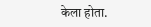केला होता.